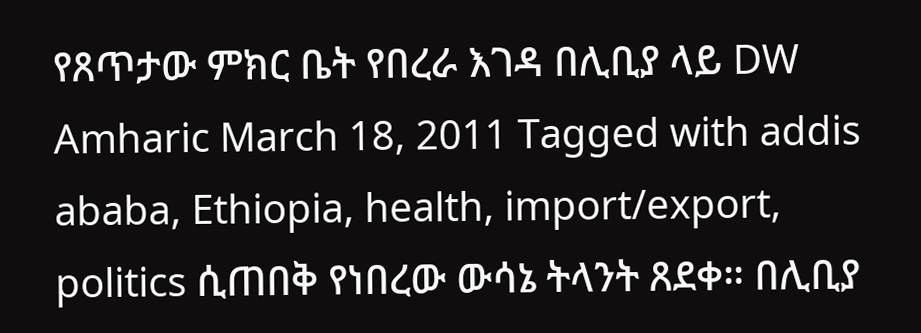የጸጥታው ምክር ቤት የበረራ እገዳ በሊቢያ ላይ DW Amharic March 18, 2011 Tagged with addis ababa, Ethiopia, health, import/export, politics ሲጠበቅ የነበረው ውሳኔ ትላንት ጸደቀ። በሊቢያ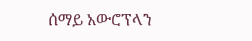ሰማይ አውሮፕላን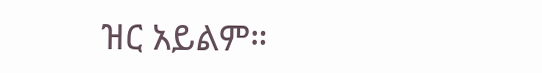ዝር አይልም።